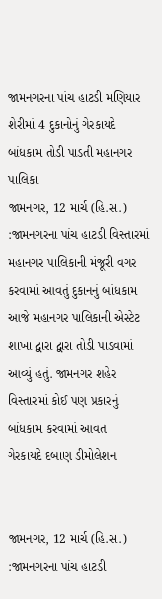જામનગરના પાંચ હાટડી મણિયાર શેરીમાં 4 દુકાનોનું ગેરકાયદે બાંધકામ તોડી પાડતી મહાનગર પાલિકા
જામનગર, 12 માર્ચ (હિ.સ.) :જામનગરના પાંચ હાટડી વિસ્તારમાં મહાનગર પાલિકાની મંજૂરી વગર કરવામાં આવતું દુકાનનું બાંધકામ આજે મહાનગર પાલિકાની એસ્ટેટ શાખા દ્વારા દ્વારા તોડી પાડવામાં આવ્યું હતું. જામનગર શહેર વિસ્તારમાં કોઈ પણ પ્રકારનું બાંધકામ કરવામાં આવત
ગેરકાયદે દબાણ ડીમોલેશન


જામનગર, 12 માર્ચ (હિ.સ.) :જામનગરના પાંચ હાટડી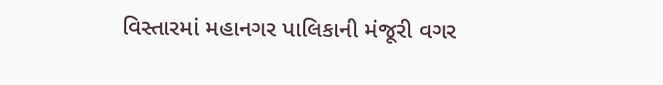વિસ્તારમાં મહાનગર પાલિકાની મંજૂરી વગર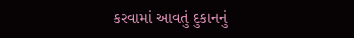કરવામાં આવતું દુકાનનું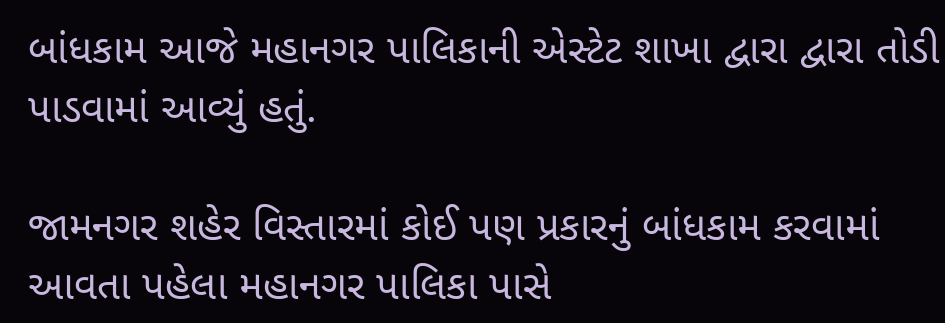બાંધકામ આજે મહાનગર પાલિકાની એસ્ટેટ શાખા દ્વારા દ્વારા તોડી પાડવામાં આવ્યું હતું.

જામનગર શહેર વિસ્તારમાં કોઈ પણ પ્રકારનું બાંધકામ કરવામાં આવતા પહેલા મહાનગર પાલિકા પાસે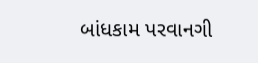બાંધકામ પરવાનગી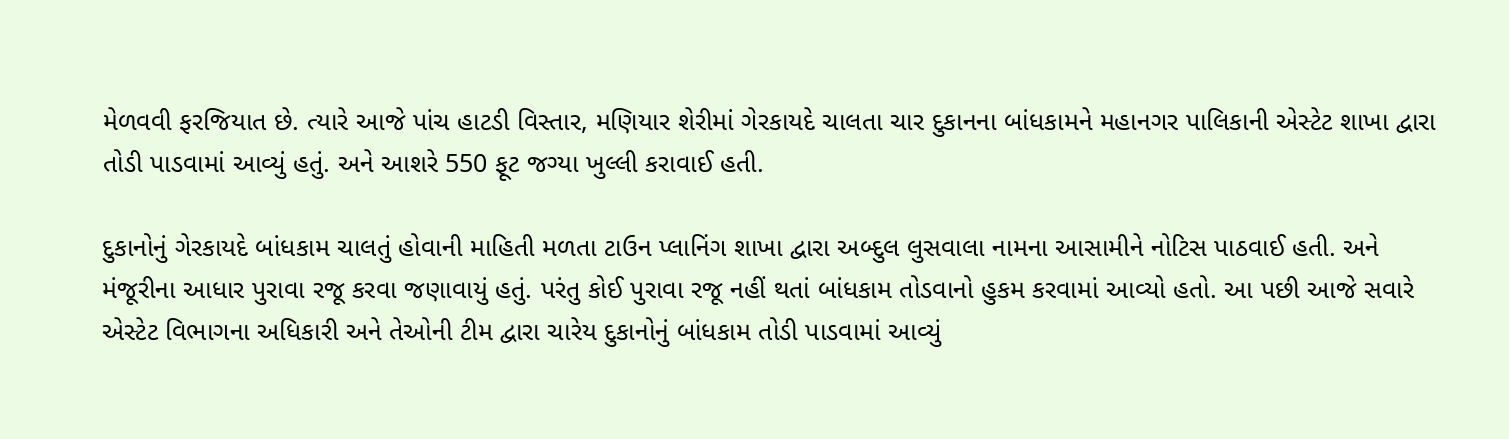મેળવવી ફરજિયાત છે. ત્યારે આજે પાંચ હાટડી વિસ્તાર, મણિયાર શેરીમાં ગેરકાયદે ચાલતા ચાર દુકાનના બાંધકામને મહાનગર પાલિકાની એસ્ટેટ શાખા દ્વારા તોડી પાડવામાં આવ્યું હતું. અને આશરે 550 ફૂટ જગ્યા ખુલ્લી કરાવાઈ હતી.

દુકાનોનું ગેરકાયદે બાંધકામ ચાલતું હોવાની માહિતી મળતા ટાઉન પ્લાનિંગ શાખા દ્વારા અબ્દુલ લુસવાલા નામના આસામીને નોટિસ પાઠવાઈ હતી. અને મંજૂરીના આધાર પુરાવા રજૂ કરવા જણાવાયું હતું. પરંતુ કોઈ પુરાવા રજૂ નહીં થતાં બાંધકામ તોડવાનો હુકમ કરવામાં આવ્યો હતો. આ પછી આજે સવારે એસ્ટેટ વિભાગના અધિકારી અને તેઓની ટીમ દ્વારા ચારેય દુકાનોનું બાંધકામ તોડી પાડવામાં આવ્યું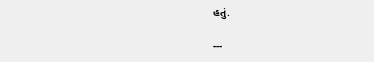હતું.

---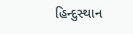હિન્દુસ્થાન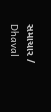સમાચાર / Dhaval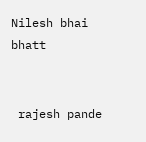Nilesh bhai bhatt


 rajesh pande